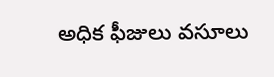అధిక ఫీజులు వసూలు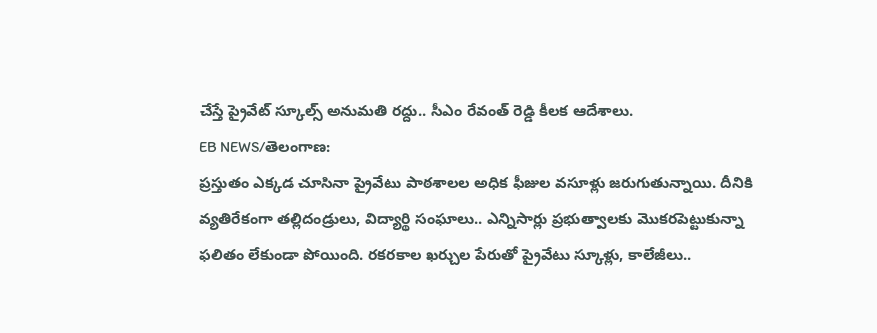చేస్తే ప్రైవేట్ స్కూల్స్ అనుమతి రద్దు.. సీఎం రేవంత్ రెడ్డి కీలక ఆదేశాలు.
EB NEWS/తెలంగాణ:
ప్రస్తుతం ఎక్కడ చూసినా ప్రైవేటు పాఠశాలల అధిక ఫీజుల వసూళ్లు జరుగుతున్నాయి. దీనికి వ్యతిరేకంగా తల్లిదండ్రులు, విద్యార్థి సంఘాలు.. ఎన్నిసార్లు ప్రభుత్వాలకు మొకరపెట్టుకున్నా ఫలితం లేకుండా పోయింది. రకరకాల ఖర్చుల పేరుతో ప్రైవేటు స్కూళ్లు, కాలేజీలు..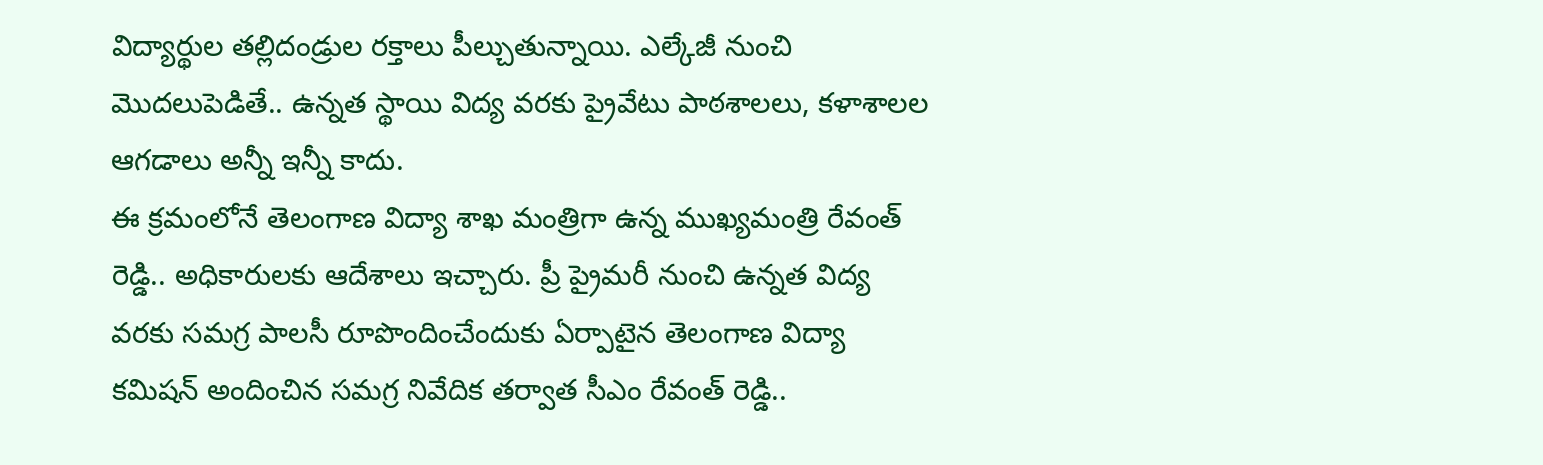విద్యార్థుల తల్లిదండ్రుల రక్తాలు పీల్చుతున్నాయి. ఎల్కేజీ నుంచి మొదలుపెడితే.. ఉన్నత స్థాయి విద్య వరకు ప్రైవేటు పాఠశాలలు, కళాశాలల ఆగడాలు అన్నీ ఇన్నీ కాదు.
ఈ క్రమంలోనే తెలంగాణ విద్యా శాఖ మంత్రిగా ఉన్న ముఖ్యమంత్రి రేవంత్ రెడ్డి.. అధికారులకు ఆదేశాలు ఇచ్చారు. ప్రీ ప్రైమరీ నుంచి ఉన్నత విద్య వరకు సమగ్ర పాలసీ రూపొందించేందుకు ఏర్పాటైన తెలంగాణ విద్యా కమిషన్ అందించిన సమగ్ర నివేదిక తర్వాత సీఎం రేవంత్ రెడ్డి..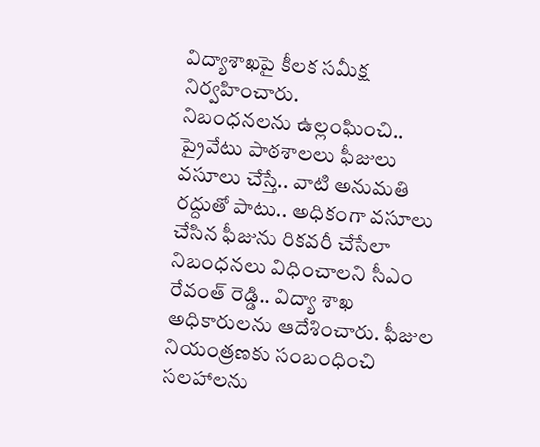విద్యాశాఖపై కీలక సమీక్ష నిర్వహించారు.
నిబంధనలను ఉల్లంఘించి.. ప్రైవేటు పాఠశాలలు ఫీజులు వసూలు చేస్తే.. వాటి అనుమతి రద్దుతో పాటు.. అధికంగా వసూలు చేసిన ఫీజును రికవరీ చేసేలా నిబంధనలు విధించాలని సీఎం రేవంత్ రెడ్డి.. విద్యా శాఖ అధికారులను ఆదేశించారు. ఫీజుల నియంత్రణకు సంబంధించి సలహాలను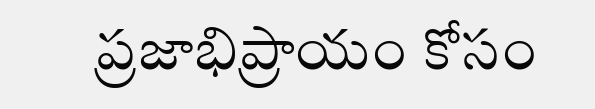ప్రజాభిప్రాయం కోసం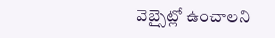వెబ్సైట్లో ఉంచాలని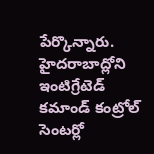పేర్కొన్నారు. హైదరాబాద్లోని ఇంటిగ్రేటెడ్ కమాండ్ కంట్రోల్ సెంటర్లో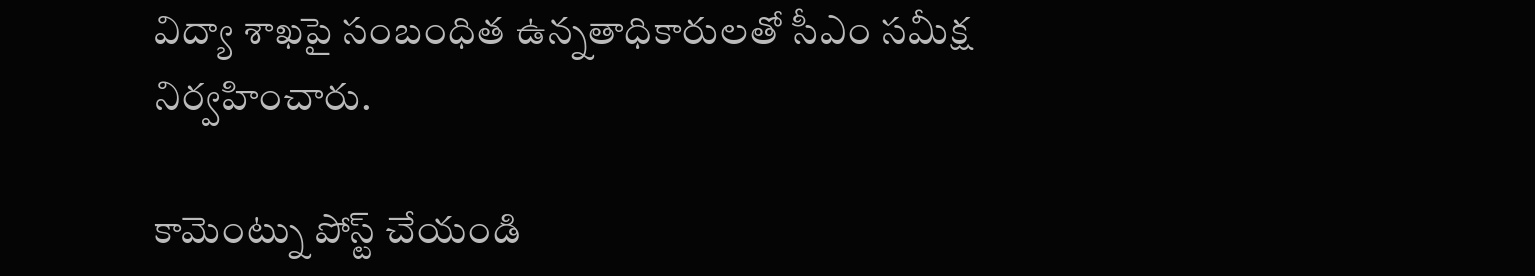విద్యా శాఖపై సంబంధిత ఉన్నతాధికారులతో సీఎం సమీక్ష నిర్వహించారు.

కామెంట్ను పోస్ట్ చేయండి